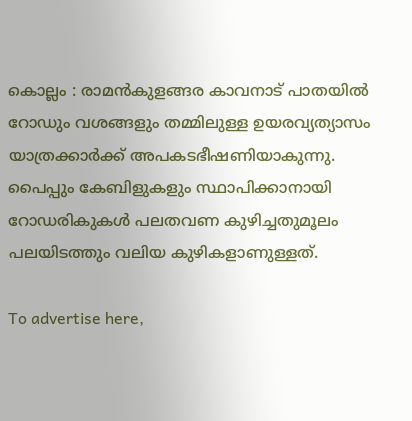കൊല്ലം : രാമൻകുളങ്ങര കാവനാട് പാതയിൽ റോഡും വശങ്ങളും തമ്മിലുള്ള ഉയരവ്യത്യാസം യാത്രക്കാർക്ക് അപകടഭീഷണിയാകുന്നു. പൈപ്പും കേബിളുകളും സ്ഥാപിക്കാനായി റോഡരികുകൾ പലതവണ കുഴിച്ചതുമൂലം പലയിടത്തും വലിയ കുഴികളാണുള്ളത്.

To advertise here,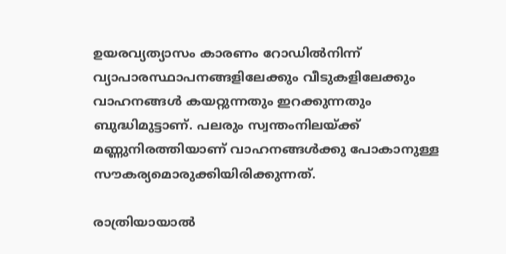ഉയരവ്യത്യാസം കാരണം റോഡിൽനിന്ന് വ്യാപാരസ്ഥാപനങ്ങളിലേക്കും വീടുകളിലേക്കും വാഹനങ്ങൾ കയറ്റുന്നതും ഇറക്കുന്നതും ബുദ്ധിമുട്ടാണ്. പലരും സ്വന്തംനിലയ്ക്ക് മണ്ണുനിരത്തിയാണ് വാഹനങ്ങൾക്കു പോകാനുള്ള സൗകര്യമൊരുക്കിയിരിക്കുന്നത്.

രാത്രിയായാൽ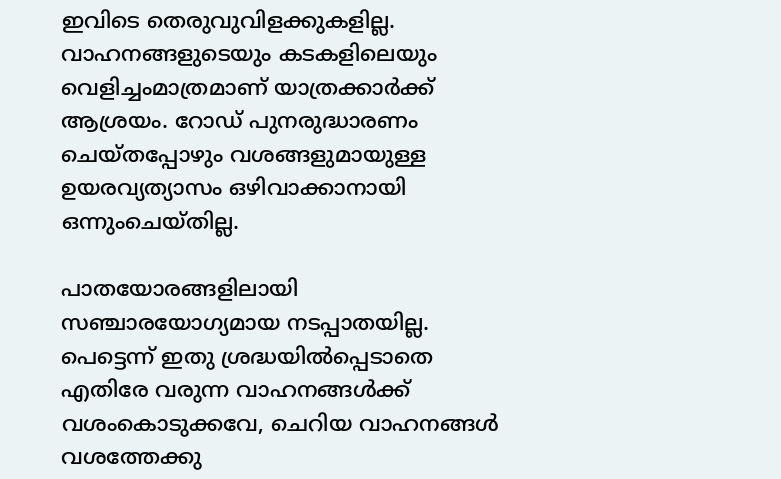ഇവിടെ തെരുവുവിളക്കുകളില്ല. വാഹനങ്ങളുടെയും കടകളിലെയും വെളിച്ചംമാത്രമാണ് യാത്രക്കാർക്ക് ആശ്രയം. റോഡ് പുനരുദ്ധാരണം ചെയ്തപ്പോഴും വശങ്ങളുമായുള്ള ഉയരവ്യത്യാസം ഒഴിവാക്കാനായി ഒന്നുംചെയ്തില്ല.

പാതയോരങ്ങളിലായി സഞ്ചാരയോഗ്യമായ നടപ്പാതയില്ല. പെട്ടെന്ന് ഇതു ശ്രദ്ധയിൽപ്പെടാതെ എതിരേ വരുന്ന വാഹനങ്ങൾക്ക് വശംകൊടുക്കവേ, ചെറിയ വാഹനങ്ങൾ വശത്തേക്കു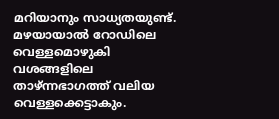മറിയാനും സാധ്യതയുണ്ട്. മഴയായാൽ റോഡിലെ വെള്ളമൊഴുകി വശങ്ങളിലെ താഴ്ന്നഭാഗത്ത് വലിയ വെള്ളക്കെട്ടാകും.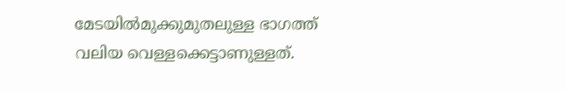മേടയിൽമുക്കുമുതലുള്ള ഭാഗത്ത് വലിയ വെള്ളക്കെട്ടാണുള്ളത്.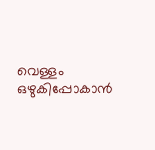വെള്ളം ഒഴുകിപ്പോകാൻ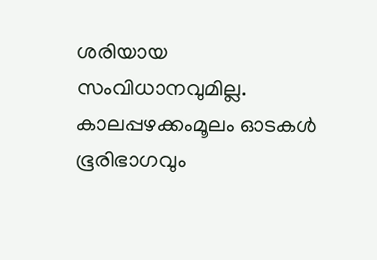ശരിയായ സംവിധാനവുമില്ല. കാലപ്പഴക്കംമൂലം ഓടകൾ ഭൂരിഭാഗവും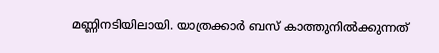മണ്ണിനടിയിലായി. യാത്രക്കാർ ബസ് കാത്തുനിൽക്കുന്നത്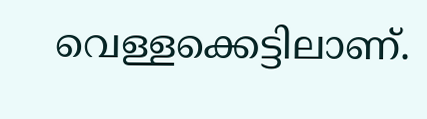വെള്ളക്കെട്ടിലാണ്.